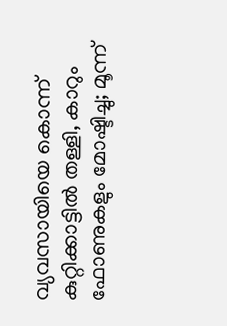വ്യവസായിയെ കൊന്ന് കുറ്റിക്കാട്ടിൽ തള്ളി, കാറും ഫോണുകളും മോഷ്ടിച്ചു; മൂന്ന്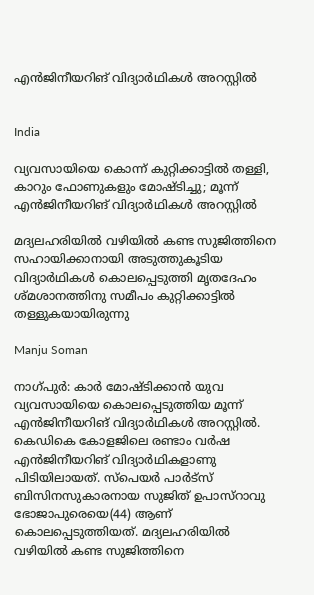എൻജിനീയറിങ് വിദ്യാർഥികൾ അറസ്റ്റിൽ


India

വ്യവസായിയെ കൊന്ന് കുറ്റിക്കാട്ടിൽ തള്ളി, കാറും ഫോണുകളും മോഷ്ടിച്ചു; മൂന്ന് എൻജിനീയറിങ് വിദ്യാർഥികൾ അറസ്റ്റിൽ

മദ്യലഹരിയിൽ വഴിയിൽ കണ്ട സുജിത്തിനെ സഹായിക്കാനായി അടുത്തുകൂടിയ വിദ്യാർഥികൾ കൊലപ്പെടുത്തി മൃതദേഹം ശ്മശാനത്തിനു സമീപം കുറ്റിക്കാട്ടിൽ തള്ളുകയായിരുന്നു

Manju Soman

നാഗ്പുർ: കാർ മോഷ്ടിക്കാൻ യുവ വ്യവസായിയെ കൊലപ്പെടുത്തിയ മൂന്ന് എൻജിനീയറിങ് വിദ്യാർഥികൾ അറസ്റ്റിൽ. കെഡികെ കോളജിലെ രണ്ടാം വർഷ എൻജിനീയറിങ് വിദ്യാർഥികളാണു പിടിയിലായത്. സ്‌പെയർ പാർട്‌സ് ബിസിനസുകാരനായ സുജിത് ഉപാസ്‌റാവു ഭോജാപുരെയെ(44) ആണ് കൊലപ്പെടുത്തിയത്. മദ്യലഹരിയിൽ വഴിയിൽ കണ്ട സുജിത്തിനെ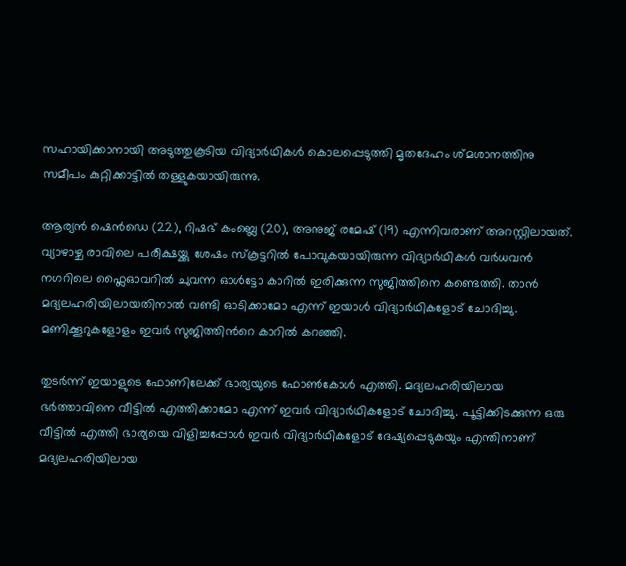സഹായിക്കാനായി അടുത്തുകൂടിയ വിദ്യാർഥികൾ കൊലപ്പെടുത്തി മൃതദേഹം ശ്മശാനത്തിനു സമീപം കുറ്റിക്കാട്ടിൽ തള്ളുകയായിരുന്നു.

ആര്യൻ ഷെൻഡെ (22), റിഷഭ് കംബ്ലെ (20), അനുജ് രമേഷ് (19) എന്നിവരാണ് അറസ്റ്റിലായത്. വ്യാഴാഴ്ച രാവിലെ പരീക്ഷയ്ക്കു ശേഷം സ്കൂട്ടറിൽ പോവുകയായിരുന്ന വിദ്യാർഥികൾ വർധവൻ നഗറിലെ ഫ്ലൈഓവറിൽ ചുവന്ന ഓൾട്ടോ കാറിൽ ഇരിക്കുന്ന സുജിത്തിനെ കണ്ടെത്തി. താൻ മദ്യലഹരിയിലായതിനാൽ വണ്ടി ഓടിക്കാമോ എന്ന് ഇയാൾ വിദ്യാർഥികളോട് ചോദിച്ചു. മണിക്കൂറുകളോളം ഇവർ സുജിത്തിന്‍റെ കാറിൽ കറഞ്ഞി.

തുടർന്ന് ഇയാളുടെ ഫോണിലേക്ക് ഭാര്യയുടെ ഫോൺകോൾ എത്തി. മദ്യലഹരിയിലായ ഭർത്താവിനെ വീട്ടിൽ എത്തിക്കാമോ എന്ന് ഇവർ വിദ്യാർഥികളോട് ചോദിച്ചു. പൂട്ടിക്കിടക്കുന്ന ഒരു വീട്ടിൽ എത്തി ഭാര്യയെ വിളിച്ചപ്പോൾ ഇവർ വിദ്യാർഥികളോട് ദേഷ്യപ്പെടുകയും എന്തിനാണ് മദ്യലഹരിയിലായ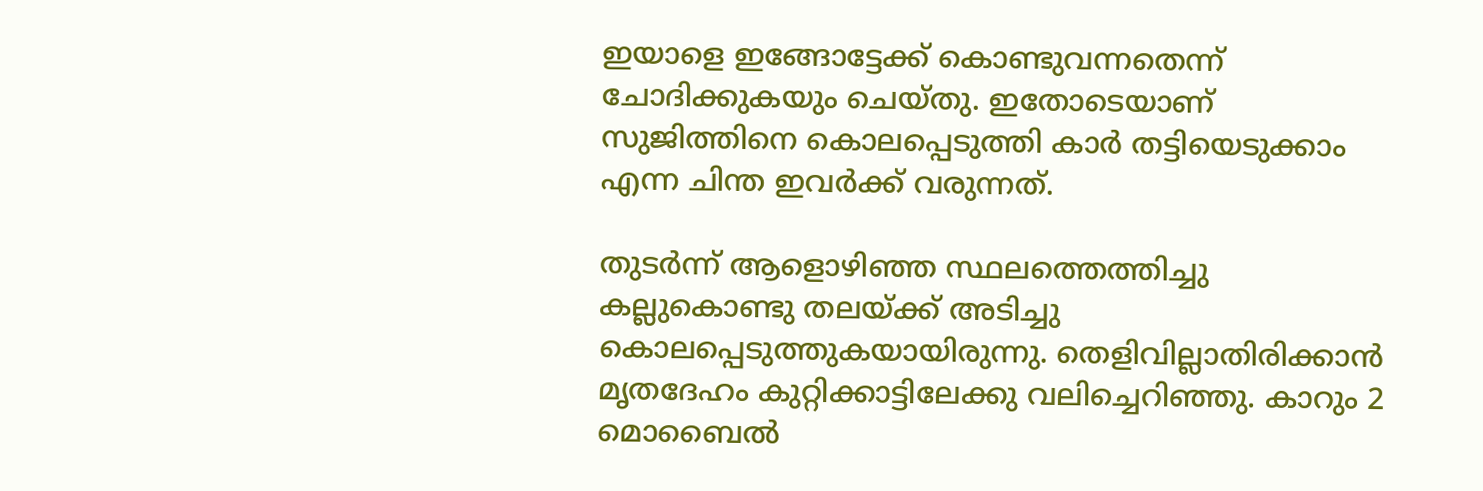ഇയാളെ ഇങ്ങോട്ടേക്ക് കൊണ്ടുവന്നതെന്ന് ചോദിക്കുകയും ചെയ്തു. ഇതോടെയാണ് സുജിത്തിനെ കൊലപ്പെടുത്തി കാർ തട്ടിയെടുക്കാം എന്ന ചിന്ത ഇവർക്ക് വരുന്നത്.

തുടർന്ന് ആളൊഴിഞ്ഞ സ്ഥലത്തെത്തിച്ചു കല്ലുകൊണ്ടു തലയ്ക്ക് അടിച്ചു കൊലപ്പെടുത്തുകയായിരുന്നു. തെളിവില്ലാതിരിക്കാൻ മൃതദേഹം കുറ്റിക്കാട്ടിലേക്കു വലിച്ചെറിഞ്ഞു. കാറും 2 മൊബൈൽ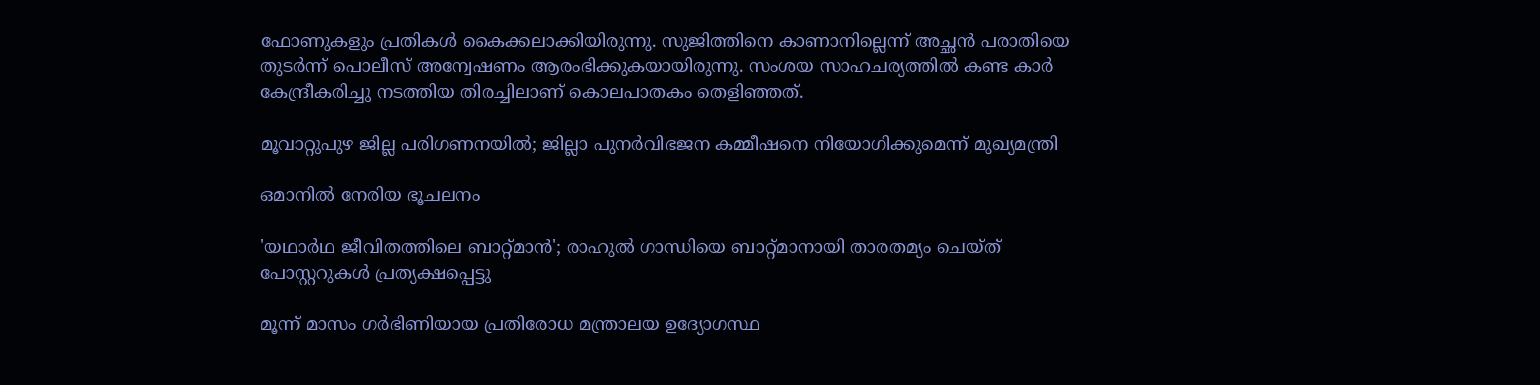ഫോണുകളും പ്രതികൾ കൈക്കലാക്കിയിരുന്നു. സുജിത്തിനെ കാണാനില്ലെന്ന് അച്ഛൻ പരാതിയെ തുടർന്ന് പൊലീസ് അന്വേഷണം ആരംഭിക്കുകയായിരുന്നു. സംശയ സാഹചര്യത്തിൽ കണ്ട കാർ കേന്ദ്രീകരിച്ചു നടത്തിയ തിരച്ചിലാണ് കൊലപാതകം തെളിഞ്ഞത്.

മൂവാറ്റുപുഴ ജില്ല പരിഗണനയില്‍; ജില്ലാ പുനർവിഭജന കമ്മീഷനെ നിയോഗിക്കുമെന്ന് മുഖ്യമന്ത്രി

ഒമാനിൽ നേരിയ ഭൂചലനം

'യഥാർഥ ജീവിതത്തിലെ ബാറ്റ്മാൻ'; രാഹുൽ ഗാന്ധിയെ ബാറ്റ്മാനായി താരതമ‍്യം ചെയ്ത് പോസ്റ്ററുകൾ പ്രത‍്യക്ഷപ്പെട്ടു

മൂന്ന് മാസം ഗർഭിണിയായ പ്രതിരോധ മന്ത്രാലയ ഉദ്യോഗസ്ഥ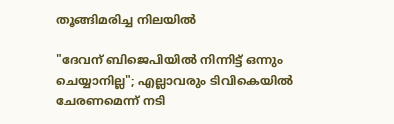തൂങ്ങിമരിച്ച നിലയിൽ

"ദേവന് ബിജെപിയില്‍ നിന്നിട്ട് ഒന്നും ചെയ്യാനില്ല"; എല്ലാവരും ടിവികെയിൽ ചേരണമെന്ന് നടി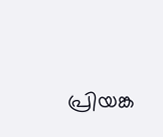പ്രിയങ്ക